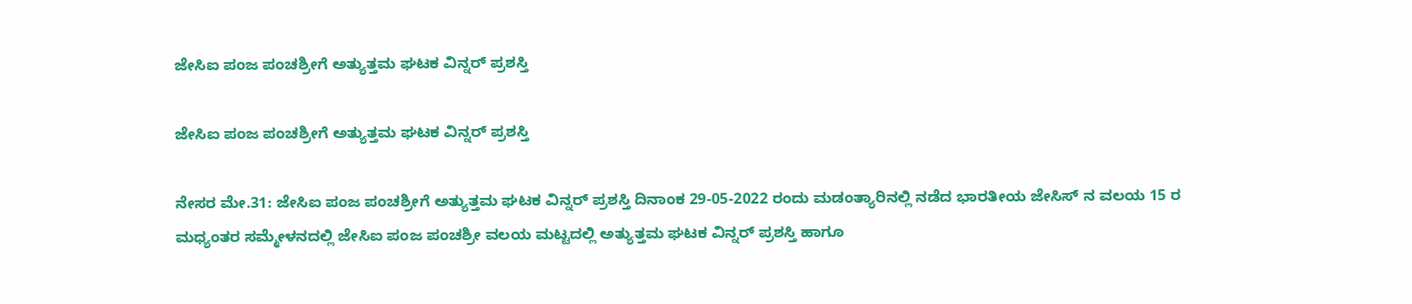ಜೇಸಿಐ ಪಂಜ ಪಂಚಶ್ರೀಗೆ ಅತ್ಯುತ್ತಮ ಘಟಕ ವಿನ್ನರ್ ಪ್ರಶಸ್ತಿ

ಜೇಸಿಐ ಪಂಜ ಪಂಚಶ್ರೀಗೆ ಅತ್ಯುತ್ತಮ ಘಟಕ ವಿನ್ನರ್ ಪ್ರಶಸ್ತಿ

ನೇಸರ ಮೇ‌.31: ಜೇಸಿಐ ಪಂಜ ಪಂಚಶ್ರೀಗೆ ಅತ್ಯುತ್ತಮ ಘಟಕ ವಿನ್ನರ್ ಪ್ರಶಸ್ತಿ ದಿನಾಂಕ 29-05-2022 ರಂದು ಮಡಂತ್ಯಾರಿನಲ್ಲಿ ನಡೆದ ಭಾರತೀಯ ಜೇಸಿಸ್ ನ ವಲಯ 15 ರ ಮಧ್ಯಂತರ ಸಮ್ಮೇಳನದಲ್ಲಿ ಜೇಸಿಐ ಪಂಜ ಪಂಚಶ್ರೀ ವಲಯ ಮಟ್ಟದಲ್ಲಿ ಅತ್ಯುತ್ತಮ ಘಟಕ ವಿನ್ನರ್ ಪ್ರಶಸ್ತಿ ಹಾಗೂ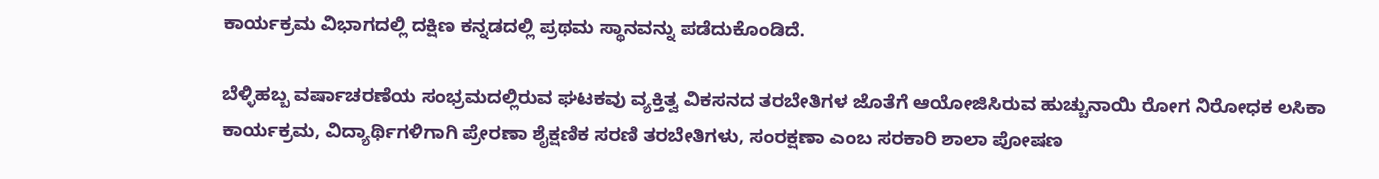ಕಾರ್ಯಕ್ರಮ ವಿಭಾಗದಲ್ಲಿ ದಕ್ಷಿಣ ಕನ್ನಡದಲ್ಲಿ ಪ್ರಥಮ ಸ್ಥಾನವನ್ನು ಪಡೆದುಕೊಂಡಿದೆ.

ಬೆಳ್ಳಿಹಬ್ಬ ವರ್ಷಾಚರಣೆಯ ಸಂಭ್ರಮದಲ್ಲಿರುವ ಘಟಕವು ವ್ಯಕ್ತಿತ್ವ ವಿಕಸನದ ತರಬೇತಿಗಳ ಜೊತೆಗೆ ಆಯೋಜಿಸಿರುವ ಹುಚ್ಚುನಾಯಿ ರೋಗ ನಿರೋಧಕ ಲಸಿಕಾ ಕಾರ್ಯಕ್ರಮ, ವಿದ್ಯಾರ್ಥಿಗಳಿಗಾಗಿ ಪ್ರೇರಣಾ ಶೈಕ್ಷಣಿಕ ಸರಣಿ ತರಬೇತಿಗಳು, ಸಂರಕ್ಷಣಾ ಎಂಬ ಸರಕಾರಿ ಶಾಲಾ ಪೋಷಣ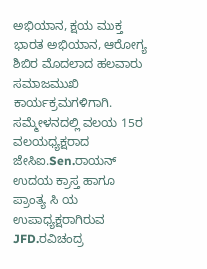ಅಭಿಯಾನ, ಕ್ಷಯ ಮುಕ್ತ ಭಾರತ ಅಭಿಯಾನ, ಆರೋಗ್ಯ ಶಿಬಿರ ಮೊದಲಾದ ಹಲವಾರು ಸಮಾಜಮುಖಿ ಕಾರ್ಯಕ್ರಮಗಳಿಗಾಗಿ. ಸಮ್ಮೇಳನದಲ್ಲಿ ವಲಯ 15ರ ವಲಯಧ್ಯಕ್ಷರಾದ ಜೇಸಿಐ.Sen.ರಾಯನ್ ಉದಯ ಕ್ರಾಸ್ತ ಹಾಗೂ ಪ್ರಾಂತ್ಯ ಸಿ ಯ ಉಪಾಧ್ಯಕ್ಷರಾಗಿರುವ JFD.ರವಿಚಂದ್ರ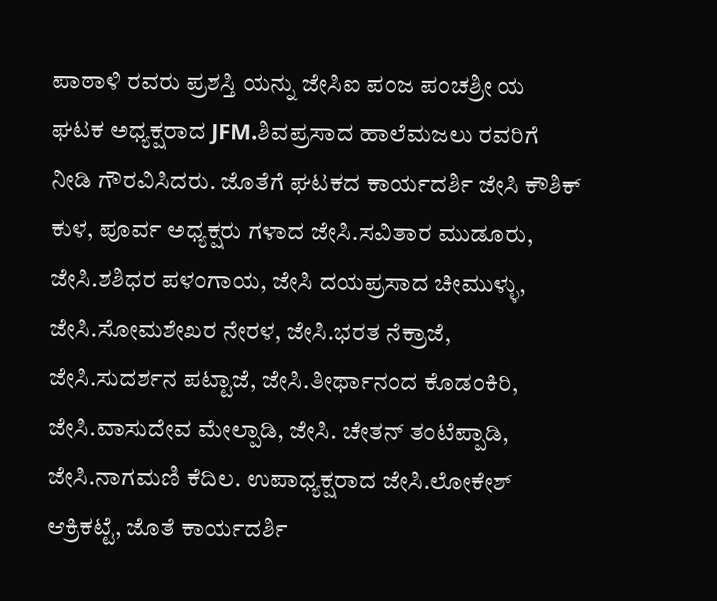ಪಾಠಾಳಿ ರವರು ಪ್ರಶಸ್ತಿ ಯನ್ನು ಜೇಸಿಐ ಪಂಜ ಪಂಚಶ್ರೀ ಯ ಘಟಕ ಅಧ್ಯಕ್ಷರಾದ JFM.ಶಿವಪ್ರಸಾದ ಹಾಲೆಮಜಲು ರವರಿಗೆ ನೀಡಿ ಗೌರವಿಸಿದರು. ಜೊತೆಗೆ ಘಟಕದ ಕಾರ್ಯದರ್ಶಿ ಜೇಸಿ ಕೌಶಿಕ್ ಕುಳ, ಪೂರ್ವ ಅಧ್ಯಕ್ಷರು ಗಳಾದ ಜೇಸಿ.ಸವಿತಾರ ಮುಡೂರು, ಜೇಸಿ.ಶಶಿಧರ ಪಳಂಗಾಯ, ಜೇಸಿ ದಯಪ್ರಸಾದ ಚೀಮುಳ್ಳು, ಜೇಸಿ.ಸೋಮಶೇಖರ ನೇರಳ, ಜೇಸಿ.ಭರತ ನೆಕ್ರಾಜೆ, ಜೇಸಿ.ಸುದರ್ಶನ ಪಟ್ಟಾಜೆ, ಜೇಸಿ.ತೀರ್ಥಾನಂದ ಕೊಡಂಕಿರಿ, ಜೇಸಿ.ವಾಸುದೇವ ಮೇಲ್ಪಾಡಿ, ಜೇಸಿ. ಚೇತನ್ ತಂಟೆಪ್ಪಾಡಿ, ಜೇಸಿ.ನಾಗಮಣಿ ಕೆದಿಲ. ಉಪಾಧ್ಯಕ್ಷರಾದ ಜೇಸಿ.ಲೋಕೇಶ್ ಆಕ್ರಿಕಟ್ಟೆ, ಜೊತೆ ಕಾರ್ಯದರ್ಶಿ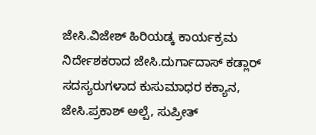ಜೇಸಿ.ವಿಜೇಶ್ ಹಿರಿಯಡ್ಕ ಕಾರ್ಯಕ್ರಮ ನಿರ್ದೇಶಕರಾದ ಜೇಸಿ.ದುರ್ಗಾದಾಸ್ ಕಡ್ಲಾರ್ ಸದಸ್ಯರುಗಳಾದ ಕುಸುಮಾಧರ ಕಕ್ಯಾನ, ಜೇಸಿ.ಪ್ರಕಾಶ್ ಅಲ್ಪೆ, ಸುಪ್ರೀತ್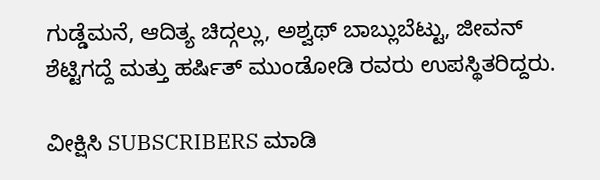ಗುಡ್ಡೆಮನೆ, ಆದಿತ್ಯ ಚಿದ್ಗಲ್ಲು, ಅಶ್ವಥ್ ಬಾಬ್ಲುಬೆಟ್ಟು, ಜೀವನ್ ಶೆಟ್ಟಿಗದ್ದೆ ಮತ್ತು ಹರ್ಷಿತ್ ಮುಂಡೋಡಿ ರವರು ಉಪಸ್ಥಿತರಿದ್ದರು.

ವೀಕ್ಷಿಸಿ SUBSCRIBERS ಮಾಡಿ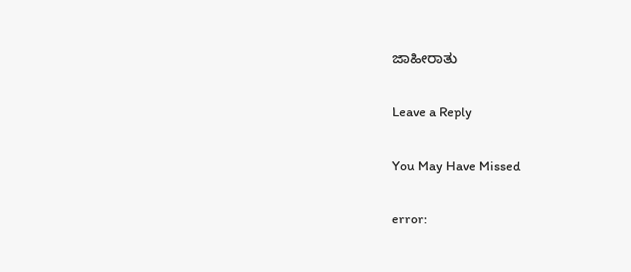ಜಾಹೀರಾತು

Leave a Reply

You May Have Missed

error: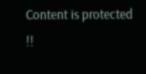Content is protected !!